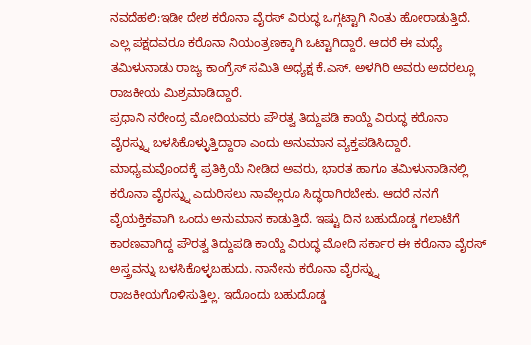ನವದೆಹಲಿ:ಇಡೀ ದೇಶ ಕರೊನಾ ವೈರಸ್ ವಿರುದ್ಧ ಒಗ್ಗಟ್ಟಾಗಿ ನಿಂತು ಹೋರಾಡುತ್ತಿದೆ. ಎಲ್ಲ ಪಕ್ಷದವರೂ ಕರೊನಾ ನಿಯಂತ್ರಣಕ್ಕಾಗಿ ಒಟ್ಟಾಗಿದ್ದಾರೆ. ಆದರೆ ಈ ಮಧ್ಯೆ ತಮಿಳುನಾಡು ರಾಜ್ಯ ಕಾಂಗ್ರೆಸ್ ಸಮಿತಿ ಅಧ್ಯಕ್ಷ ಕೆ.ಎಸ್. ಅಳಗಿರಿ ಅವರು ಅದರಲ್ಲೂ ರಾಜಕೀಯ ಮಿಶ್ರಮಾಡಿದ್ದಾರೆ.
ಪ್ರಧಾನಿ ನರೇಂದ್ರ ಮೋದಿಯವರು ಪೌರತ್ವ ತಿದ್ದುಪಡಿ ಕಾಯ್ದೆ ವಿರುದ್ಧ ಕರೊನಾ ವೈರಸ್ನ್ನು ಬಳಸಿಕೊಳ್ಳುತ್ತಿದ್ದಾರಾ ಎಂದು ಅನುಮಾನ ವ್ಯಕ್ತಪಡಿಸಿದ್ದಾರೆ.
ಮಾಧ್ಯಮವೊಂದಕ್ಕೆ ಪ್ರತಿಕ್ರಿಯೆ ನೀಡಿದ ಅವರು, ಭಾರತ ಹಾಗೂ ತಮಿಳುನಾಡಿನಲ್ಲಿ ಕರೊನಾ ವೈರಸ್ನ್ನು ಎದುರಿಸಲು ನಾವೆಲ್ಲರೂ ಸಿದ್ಧರಾಗಿರಬೇಕು. ಆದರೆ ನನಗೆ ವೈಯಕ್ತಿಕವಾಗಿ ಒಂದು ಅನುಮಾನ ಕಾಡುತ್ತಿದೆ. ಇಷ್ಟು ದಿನ ಬಹುದೊಡ್ಡ ಗಲಾಟೆಗೆ ಕಾರಣವಾಗಿದ್ದ ಪೌರತ್ವ ತಿದ್ದುಪಡಿ ಕಾಯ್ದೆ ವಿರುದ್ಧ ಮೋದಿ ಸರ್ಕಾರ ಈ ಕರೊನಾ ವೈರಸ್ ಅಸ್ತ್ರವನ್ನು ಬಳಸಿಕೊಳ್ಳಬಹುದು. ನಾನೇನು ಕರೊನಾ ವೈರಸ್ನ್ನು ರಾಜಕೀಯಗೊಳಿಸುತ್ತಿಲ್ಲ. ಇದೊಂದು ಬಹುದೊಡ್ಡ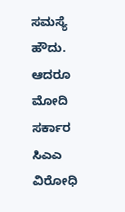ಸಮಸ್ಯೆ ಹೌದು. ಆದರೂ ಮೋದಿ ಸರ್ಕಾರ ಸಿಎಎ ವಿರೋಧಿ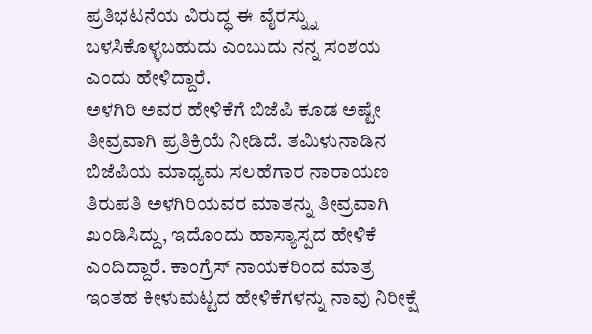ಪ್ರತಿಭಟನೆಯ ವಿರುದ್ಧ ಈ ವೈರಸ್ನ್ನು ಬಳಸಿಕೊಳ್ಳಬಹುದು ಎಂಬುದು ನನ್ನ ಸಂಶಯ ಎಂದು ಹೇಳಿದ್ದಾರೆ.
ಅಳಗಿರಿ ಅವರ ಹೇಳಿಕೆಗೆ ಬಿಜೆಪಿ ಕೂಡ ಅಷ್ಟೇ ತೀವ್ರವಾಗಿ ಪ್ರತಿಕ್ರಿಯೆ ನೀಡಿದೆ. ತಮಿಳುನಾಡಿನ ಬಿಜೆಪಿಯ ಮಾಧ್ಯಮ ಸಲಹೆಗಾರ ನಾರಾಯಣ ತಿರುಪತಿ ಅಳಗಿರಿಯವರ ಮಾತನ್ನು ತೀವ್ರವಾಗಿ ಖಂಡಿಸಿದ್ದು, ಇದೊಂದು ಹಾಸ್ಯಾಸ್ಪದ ಹೇಳಿಕೆ ಎಂದಿದ್ದಾರೆ. ಕಾಂಗ್ರೆಸ್ ನಾಯಕರಿಂದ ಮಾತ್ರ ಇಂತಹ ಕೀಳುಮಟ್ಟದ ಹೇಳಿಕೆಗಳನ್ನು ನಾವು ನಿರೀಕ್ಷೆ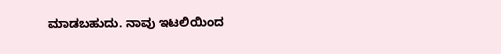ಮಾಡಬಹುದು. ನಾವು ಇಟಲಿಯಿಂದ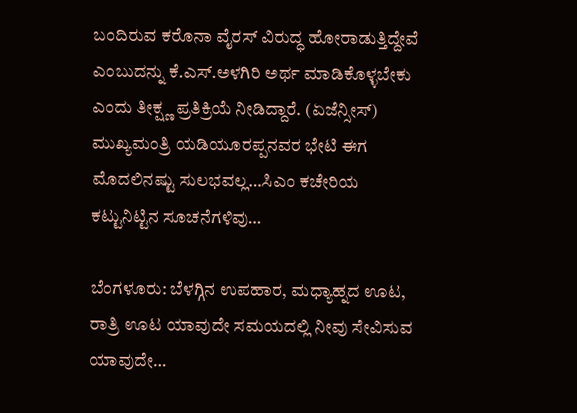ಬಂದಿರುವ ಕರೊನಾ ವೈರಸ್ ವಿರುದ್ಧ ಹೋರಾಡುತ್ತಿದ್ದೇವೆ ಎಂಬುದನ್ನು ಕೆ.ಎಸ್.ಅಳಗಿರಿ ಅರ್ಥ ಮಾಡಿಕೊಳ್ಳಬೇಕು ಎಂದು ತೀಕ್ಷ್ಣ ಪ್ರತಿಕ್ರಿಯೆ ನೀಡಿದ್ದಾರೆ. (ಏಜೆನ್ಸೀಸ್)
ಮುಖ್ಯಮಂತ್ರಿ ಯಡಿಯೂರಪ್ಪನವರ ಭೇಟಿ ಈಗ ಮೊದಲಿನಷ್ಟು ಸುಲಭವಲ್ಲ…ಸಿಎಂ ಕಚೇರಿಯ ಕಟ್ಟುನಿಟ್ಟಿನ ಸೂಚನೆಗಳಿವು…

ಬೆಂಗಳೂರು: ಬೆಳಗ್ಗಿನ ಉಪಹಾರ, ಮಧ್ಯಾಹ್ನದ ಊಟ, ರಾತ್ರಿ ಊಟ ಯಾವುದೇ ಸಮಯದಲ್ಲಿ ನೀವು ಸೇವಿಸುವ ಯಾವುದೇ…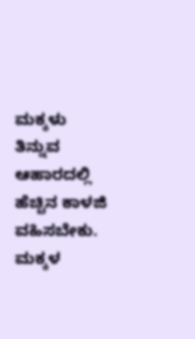ಮಕ್ಕಳು ತಿನ್ನುವ ಆಹಾರದಲ್ಲಿ ಹೆಚ್ಚಿನ ಕಾಳಜಿ ವಹಿಸಬೇಕು. ಮಕ್ಕಳ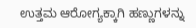ಉತ್ತಮ ಆರೋಗ್ಯಕ್ಕಾಗಿ ಹಣ್ಣುಗಳನ್ನು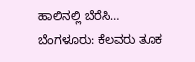ಹಾಲಿನಲ್ಲಿ ಬೆರೆಸಿ…
ಬೆಂಗಳೂರು: ಕೆಲವರು ತೂಕ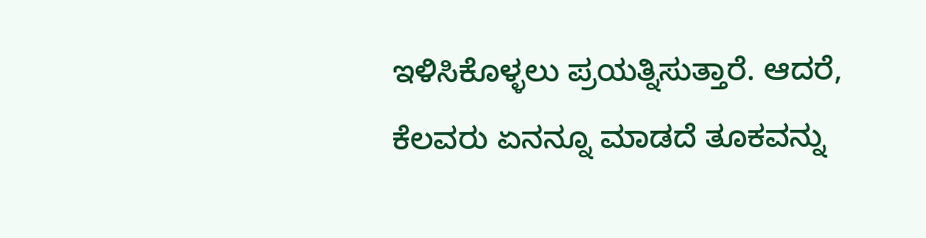ಇಳಿಸಿಕೊಳ್ಳಲು ಪ್ರಯತ್ನಿಸುತ್ತಾರೆ. ಆದರೆ, ಕೆಲವರು ಏನನ್ನೂ ಮಾಡದೆ ತೂಕವನ್ನು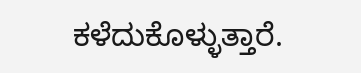ಕಳೆದುಕೊಳ್ಳುತ್ತಾರೆ.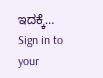ಇದಕ್ಕೆ…
Sign in to your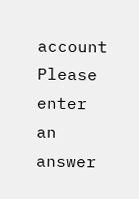account
Please enter an answer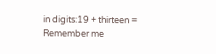in digits:19 + thirteen =
Remember me